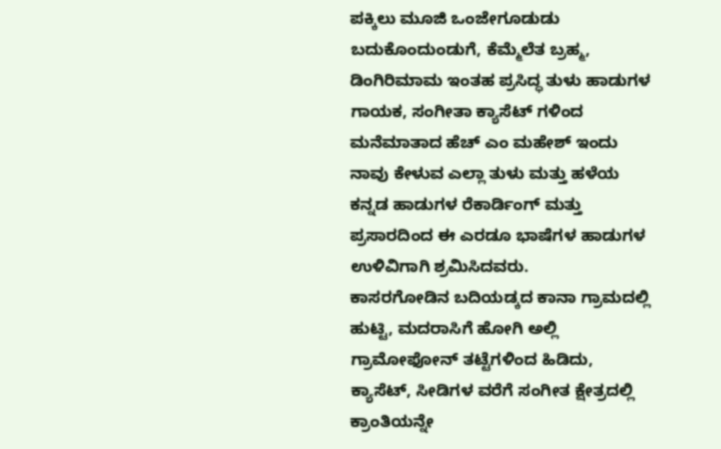ಪಕ್ಕಿಲು ಮೂಜಿ ಒಂಜೇಗೂಡುಡು ಬದುಕೊಂದುಂಡುಗೆ, ಕೆಮ್ಮೆಲೆತ ಬ್ರಹ್ಮ, ಡಿಂಗಿರಿಮಾಮ ಇಂತಹ ಪ್ರಸಿದ್ಧ ತುಳು ಹಾಡುಗಳ ಗಾಯಕ, ಸಂಗೀತಾ ಕ್ಯಾಸೆಟ್ ಗಳಿಂದ ಮನೆಮಾತಾದ ಹೆಚ್ ಎಂ ಮಹೇಶ್ ಇಂದು ನಾವು ಕೇಳುವ ಎಲ್ಲಾ ತುಳು ಮತ್ತು ಹಳೆಯ ಕನ್ನಡ ಹಾಡುಗಳ ರೆಕಾರ್ಡಿಂಗ್ ಮತ್ತು ಪ್ರಸಾರದಿಂದ ಈ ಎರಡೂ ಭಾಷೆಗಳ ಹಾಡುಗಳ ಉಳಿವಿಗಾಗಿ ಶ್ರಮಿಸಿದವರು.
ಕಾಸರಗೋಡಿನ ಬದಿಯಡ್ಕದ ಕಾನಾ ಗ್ರಾಮದಲ್ಲಿ ಹುಟ್ಟಿ, ಮದರಾಸಿಗೆ ಹೋಗಿ ಅಲ್ಲಿ ಗ್ರಾಮೋಫೋನ್ ತಟ್ಟೆಗಳಿಂದ ಹಿಡಿದು, ಕ್ಯಾಸೆಟ್, ಸೀಡಿಗಳ ವರೆಗೆ ಸಂಗೀತ ಕ್ಷೇತ್ರದಲ್ಲಿ ಕ್ರಾಂತಿಯನ್ನೇ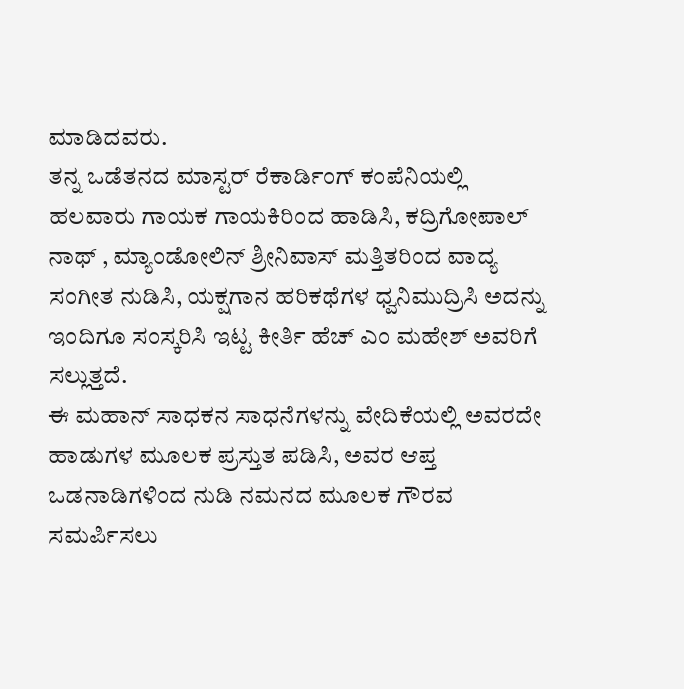ಮಾಡಿದವರು.
ತನ್ನ ಒಡೆತನದ ಮಾಸ್ಟರ್ ರೆಕಾರ್ಡಿಂಗ್ ಕಂಪೆನಿಯಲ್ಲಿ ಹಲವಾರು ಗಾಯಕ ಗಾಯಕಿರಿಂದ ಹಾಡಿಸಿ, ಕದ್ರಿಗೋಪಾಲ್ ನಾಥ್ , ಮ್ಯಾಂಡೋಲಿನ್ ಶ್ರೀನಿವಾಸ್ ಮತ್ತಿತರಿಂದ ವಾದ್ಯ ಸಂಗೀತ ನುಡಿಸಿ, ಯಕ್ಷಗಾನ ಹರಿಕಥೆಗಳ ಧ್ವನಿಮುದ್ರಿಸಿ ಅದನ್ನು ಇಂದಿಗೂ ಸಂಸ್ಕರಿಸಿ ಇಟ್ಟ ಕೀರ್ತಿ ಹೆಚ್ ಎಂ ಮಹೇಶ್ ಅವರಿಗೆ ಸಲ್ಲುತ್ತದೆ.
ಈ ಮಹಾನ್ ಸಾಧಕನ ಸಾಧನೆಗಳನ್ನು ವೇದಿಕೆಯಲ್ಲಿ ಅವರದೇ ಹಾಡುಗಳ ಮೂಲಕ ಪ್ರಸ್ತುತ ಪಡಿಸಿ, ಅವರ ಆಪ್ತ ಒಡನಾಡಿಗಳಿಂದ ನುಡಿ ನಮನದ ಮೂಲಕ ಗೌರವ ಸಮರ್ಪಿಸಲು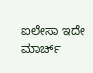ಐಲೇಸಾ ಇದೇ ಮಾರ್ಚ್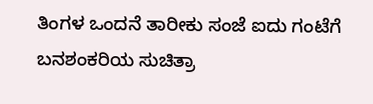ತಿಂಗಳ ಒಂದನೆ ತಾರೀಕು ಸಂಜೆ ಐದು ಗಂಟೆಗೆ ಬನಶಂಕರಿಯ ಸುಚಿತ್ರಾ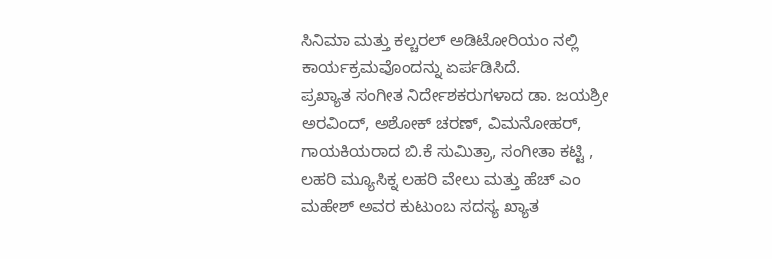ಸಿನಿಮಾ ಮತ್ತು ಕಲ್ಚರಲ್ ಅಡಿಟೋರಿಯಂ ನಲ್ಲಿ ಕಾರ್ಯಕ್ರಮವೊಂದನ್ನು ಏರ್ಪಡಿಸಿದೆ.
ಪ್ರಖ್ಯಾತ ಸಂಗೀತ ನಿರ್ದೇಶಕರುಗಳಾದ ಡಾ. ಜಯಶ್ರೀ ಅರವಿಂದ್, ಅಶೋಕ್ ಚರಣ್, ವಿಮನೋಹರ್, ಗಾಯಕಿಯರಾದ ಬಿ.ಕೆ ಸುಮಿತ್ರಾ, ಸಂಗೀತಾ ಕಟ್ಟಿ , ಲಹರಿ ಮ್ಯೂಸಿಕ್ನ ಲಹರಿ ವೇಲು ಮತ್ತು ಹೆಚ್ ಎಂ ಮಹೇಶ್ ಅವರ ಕುಟುಂಬ ಸದಸ್ಯ ಖ್ಯಾತ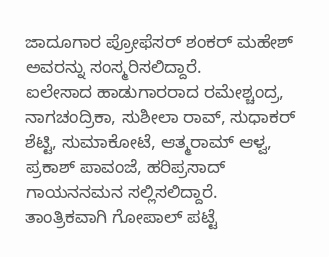ಜಾದೂಗಾರ ಪ್ರೋಫೆಸರ್ ಶಂಕರ್ ಮಹೇಶ್ ಅವರನ್ನು ಸಂಸ್ಮರಿಸಲಿದ್ದಾರೆ.
ಐಲೇಸಾದ ಹಾಡುಗಾರರಾದ ರಮೇಶ್ಚಂದ್ರ, ನಾಗಚಂದ್ರಿಕಾ, ಸುಶೀಲಾ ರಾವ್, ಸುಧಾಕರ್ ಶೆಟ್ಟಿ, ಸುಮಾಕೋಟೆ, ಆತ್ಮರಾಮ್ ಆಳ್ವ, ಪ್ರಕಾಶ್ ಪಾವಂಜೆ, ಹರಿಪ್ರಸಾದ್ ಗಾಯನನಮನ ಸಲ್ಲಿಸಲಿದ್ದಾರೆ.
ತಾಂತ್ರಿಕವಾಗಿ ಗೋಪಾಲ್ ಪಟ್ಟೆ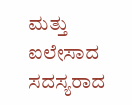ಮತ್ತು ಐಲೇಸಾದ ಸದಸ್ಯರಾದ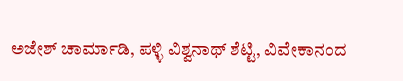ಅಜೇಶ್ ಚಾರ್ಮಾಡಿ, ಪಳ್ಳಿ ವಿಶ್ವನಾಥ್ ಶೆಟ್ಟಿ, ವಿವೇಕಾನಂದ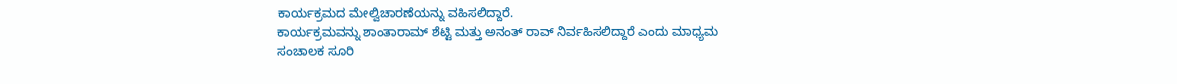ಕಾರ್ಯಕ್ರಮದ ಮೇಲ್ವಿಚಾರಣೆಯನ್ನು ವಹಿಸಲಿದ್ದಾರೆ.
ಕಾರ್ಯಕ್ರಮವನ್ನು ಶಾಂತಾರಾಮ್ ಶೆಟ್ಟಿ ಮತ್ತು ಅನಂತ್ ರಾವ್ ನಿರ್ವಹಿಸಲಿದ್ದಾರೆ ಎಂದು ಮಾಧ್ಯಮ ಸಂಚಾಲಕ ಸೂರಿ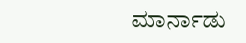ಮಾರ್ನಾಡು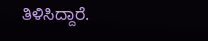ತಿಳಿಸಿದ್ದಾರೆ.